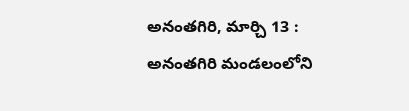అనంతగిరి, మార్చి 13 : అనంతగిరి మండలంలోని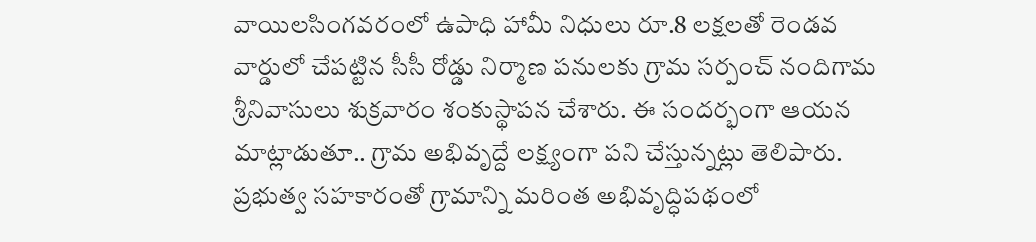వాయిలసింగవరంలో ఉపాధి హామీ నిధులు రూ.8 లక్షలతో రెండవ వార్డులో చేపట్టిన సీసీ రోడ్డు నిర్మాణ పనులకు గ్రామ సర్పంచ్ నందిగామ శ్రీనివాసులు శుక్రవారం శంకుస్థాపన చేశారు. ఈ సందర్భంగా ఆయన మాట్లాడుతూ.. గ్రామ అభివృద్దే లక్ష్యంగా పని చేస్తున్నట్లు తెలిపారు. ప్రభుత్వ సహకారంతో గ్రామాన్ని మరింత అభివృద్ధిపథంలో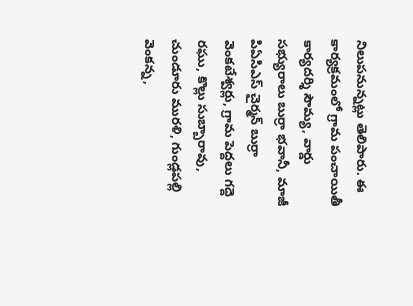నిలుపనున్నట్లు తెలిపారు. ఈ కార్యక్రమంలో గ్రామ పంచాయితీ కార్యదర్శి సౌమ్య, వార్డు సభ్యురాలు బుర్రా భవానీ, మాజీ పిఏసిఎస్ చైర్మన్ బుర్రా వెంకటేశ్వర్లు, గ్రామ పెద్దలు గద్దె రఘు, కొల్లు సుబ్బారావు, చుండూరు మురళి, గుండ్లపల్లి వెంకన్న,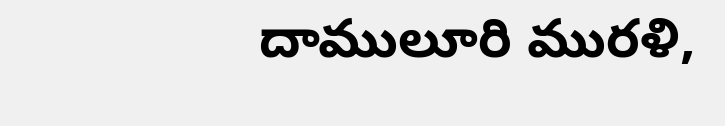దాములూరి మురళి,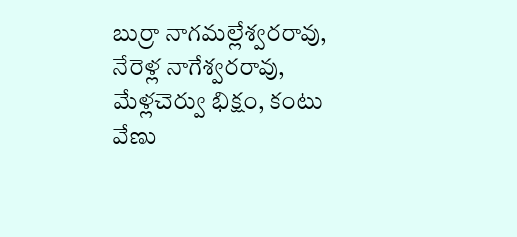బుర్రా నాగమల్లేశ్వరరావు, నేరెళ్ల నాగేశ్వరరావు, మేళ్లచెర్వు భిక్షం, కంటు వేణు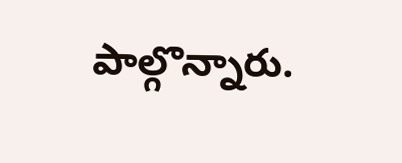పాల్గొన్నారు.